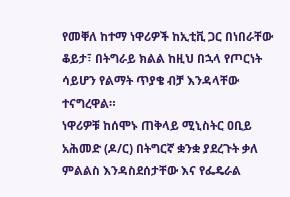የመቐለ ከተማ ነዋሪዎች ከኢቲቪ ጋር በነበራቸው ቆይታ፣ በትግራይ ክልል ከዚህ በኋላ የጦርነት ሳይሆን የልማት ጥያቄ ብቻ እንዳላቸው ተናግረዋል።
ነዋሪዎቹ ከሰሞኑ ጠቅላይ ሚኒስትር ዐቢይ አሕመድ (ዶ/ር) በትግርኛ ቋንቋ ያደረጉት ቃለ ምልልስ እንዳስደሰታቸው እና የፌዴራል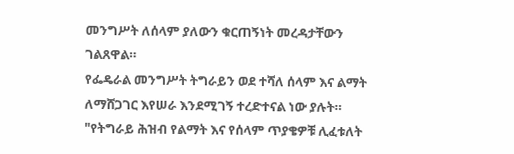መንግሥት ለሰላም ያለውን ቁርጠኝነት መረዳታቸውን ገልጸዋል።
የፌዴራል መንግሥት ትግራይን ወደ ተሻለ ሰላም እና ልማት ለማሸጋገር እየሠራ እንደሚገኝ ተረድተናል ነው ያሉት።
"የትግራይ ሕዝብ የልማት እና የሰላም ጥያቄዎቹ ሊፈቱለት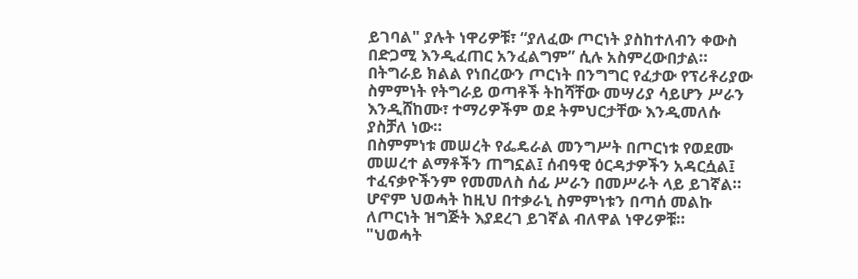ይገባል" ያሉት ነዋሪዎቹ፣ “ያለፈው ጦርነት ያስከተለብን ቀውስ በድጋሚ እንዲፈጠር አንፈልግም” ሲሉ አስምረውበታል።
በትግራይ ክልል የነበረውን ጦርነት በንግግር የፈታው የፕሪቶሪያው ስምምነት የትግራይ ወጣቶች ትከሻቸው መሣሪያ ሳይሆን ሥራን እንዲሸከሙ፣ ተማሪዎችም ወደ ትምህርታቸው እንዲመለሱ ያስቻለ ነው።
በስምምነቱ መሠረት የፌዴራል መንግሥት በጦርነቱ የወደሙ መሠረተ ልማቶችን ጠግኗል፤ ሰብዓዊ ዕርዳታዎችን አዳርሷል፤ ተፈናቃዮችንም የመመለስ ሰፊ ሥራን በመሥራት ላይ ይገኛል።
ሆኖም ህወሓት ከዚህ በተቃራኒ ስምምነቱን በጣሰ መልኩ ለጦርነት ዝግጅት እያደረገ ይገኛል ብለዋል ነዋሪዎቹ።
"ህወሓት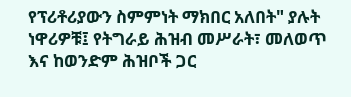የፕሪቶሪያውን ስምምነት ማክበር አለበት" ያሉት ነዋሪዎቹ፤ የትግራይ ሕዝብ መሥራት፣ መለወጥ እና ከወንድም ሕዝቦች ጋር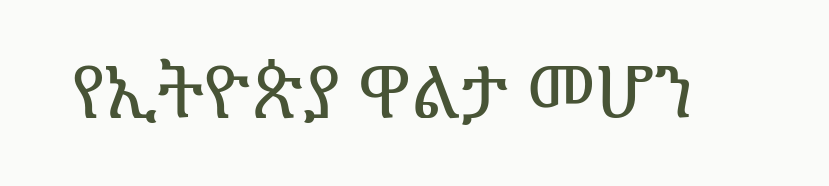የኢትዮጵያ ዋልታ መሆን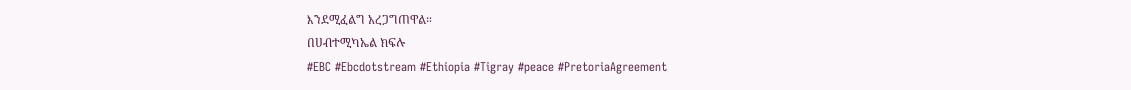እንደሚፈልግ አረጋግጠዋል።
በሀብተሚካኤል ክፍሉ
#EBC #Ebcdotstream #Ethiopia #Tigray #peace #PretoriaAgreement